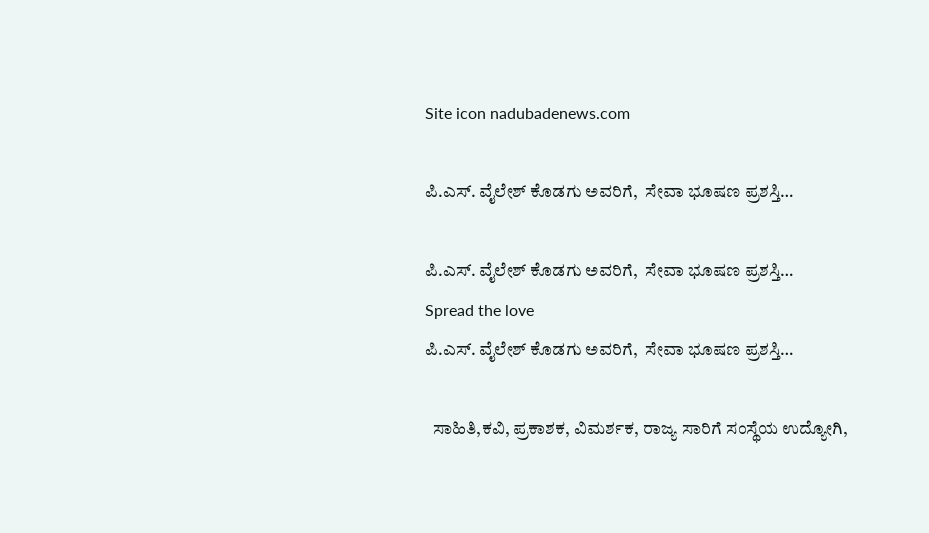Site icon nadubadenews.com

ಪಿ.ಎಸ್. ವೈಲೇಶ್‌ ಕೊಡಗು ಅವರಿಗೆ,  ಸೇವಾ ಭೂಷಣ ಪ್ರಶಸ್ತಿ…

ಪಿ.ಎಸ್. ವೈಲೇಶ್‌ ಕೊಡಗು ಅವರಿಗೆ,  ಸೇವಾ ಭೂಷಣ ಪ್ರಶಸ್ತಿ…
Spread the love
ಪಿ.ಎಸ್. ವೈಲೇಶ್‌ ಕೊಡಗು ಅವರಿಗೆ,  ಸೇವಾ ಭೂಷಣ ಪ್ರಶಸ್ತಿ…

  ಸಾಹಿತಿ,ಕವಿ, ಪ್ರಕಾಶಕ, ವಿಮರ್ಶಕ, ರಾಜ್ಯ ಸಾರಿಗೆ ಸಂಸ್ಥೆಯ ಉದ್ಯೋಗಿ,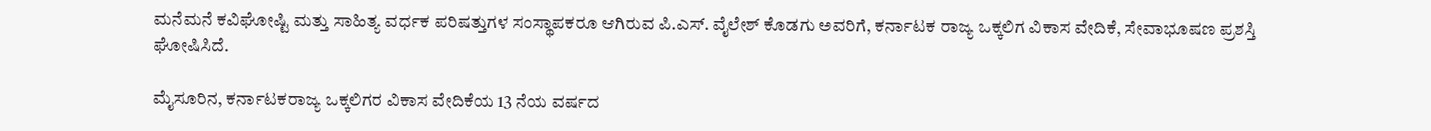ಮನೆಮನೆ ಕವಿಘೋಷ್ಟಿ ಮತ್ತು ಸಾಹಿತ್ಯ ವರ್ಧಕ ಪರಿಷತ್ತುಗಳ ಸಂಸ್ಥಾಪಕರೂ ಆಗಿರುವ ಪಿ.ಎಸ್. ವೈಲೇಶ್‌ ಕೊಡಗು ಅವರಿಗೆ, ಕರ್ನಾಟಕ ರಾಜ್ಯ ಒಕ್ಕಲಿಗ ವಿಕಾಸ ವೇದಿಕೆ, ಸೇವಾಭೂಷಣ ಪ್ರಶಸ್ತಿ ಘೋಷಿಸಿದೆ.

ಮೈಸೂರಿನ, ಕರ್ನಾಟಕರಾಜ್ಯ ಒಕ್ಕಲಿಗರ ವಿಕಾಸ ವೇದಿಕೆಯ 13 ನೆಯ ವರ್ಷದ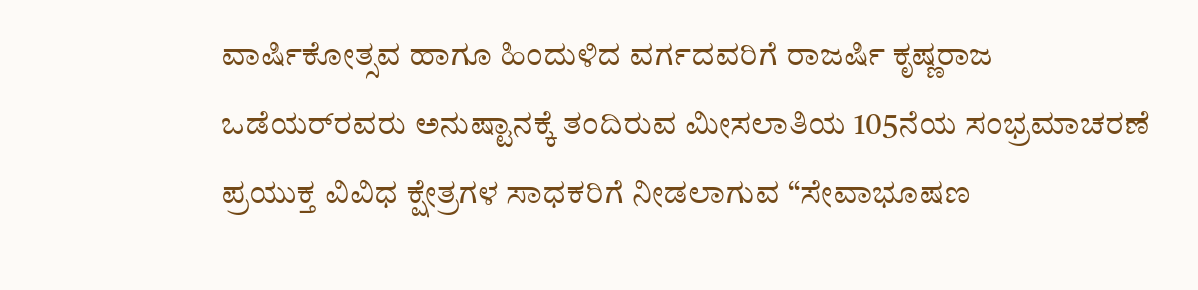ವಾರ್ಷಿಕೋತ್ಸವ ಹಾಗೂ ಹಿಂದುಳಿದ ವರ್ಗದವರಿಗೆ ರಾಜರ್ಷಿ ಕೃಷ್ಣರಾಜ ಒಡೆಯರ್‌ರವರು ಅನುಷ್ಟಾನಕ್ಕೆ ತಂದಿರುವ ಮೀಸಲಾತಿಯ 105ನೆಯ ಸಂಭ್ರಮಾಚರಣೆ ಪ್ರಯುಕ್ತ ವಿವಿಧ ಕ್ಷೇತ್ರಗಳ ಸಾಧಕರಿಗೆ ನೀಡಲಾಗುವ “ಸೇವಾಭೂಷಣ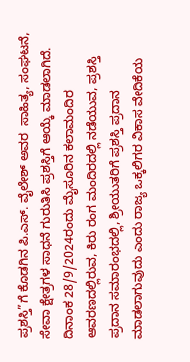ಪ್ರಶಸ್ತಿ”ಗೆ ಕೊಡಗಿನ ಪಿ.ಎಸ್. ವೈಲೇಶ್‌ ಅವರ  ಸಾಹಿತ್ಯ, ಸಂಘಟನೆ, ಸೇವಾ ಕ್ಷೇತ್ರಗಳ ಸಾಧನೆ ಗುರುತಿಸಿ ಪ್ರಶಸ್ತಿಗೆ ಆಯ್ಕೆ ಮಾಡಲಾಗಿದೆ. ದಿನಾಂಕ 28/9/2024ರಂದು ಮೈಸೂರಿನ ಕಲಾಮಂದಿರ ಆವರಣದಲ್ಲಿರುವ, ಕಿರು ರಂಗ ಮಂದಿರದಲ್ಲಿ ನಡೆಯುವ, ಪ್ರಶಸ್ತಿ ಪ್ರದಾನ ಸಮಾರಂಭದಲ್ಲಿ, ಶ್ರೀಯುತರಿಗೆ ಪ್ರಶಸ್ತಿ ಪ್ರದಾನ ಮಾಡಲಾಗುವುದು ಎಂದು ರಾಜ್ಯ ಒಕ್ಕಲಿಗರ ವಿಕಾಸ ವೇದಿಕೆಯ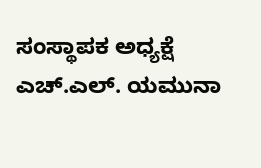ಸಂಸ್ಥಾಪಕ ಅಧ್ಯಕ್ಷೆ ಎಚ್.ಎಲ್. ಯಮುನಾ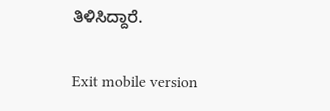ತಿಳಿಸಿದ್ದಾರೆ.

Exit mobile version